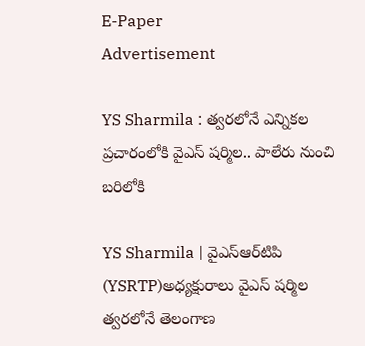E-Paper
Advertisement

YS Sharmila : త్వరలోనే ఎన్నికల ప్రచారంలోకి వైఎస్ షర్మిల.. పాలేరు నుంచి బరిలోకి

YS Sharmila | వైఎస్ఆర్‌టిపి (YSRTP)అధ్యక్షురాలు వైఎస్ షర్మిల త్వరలోనే తెలంగాణ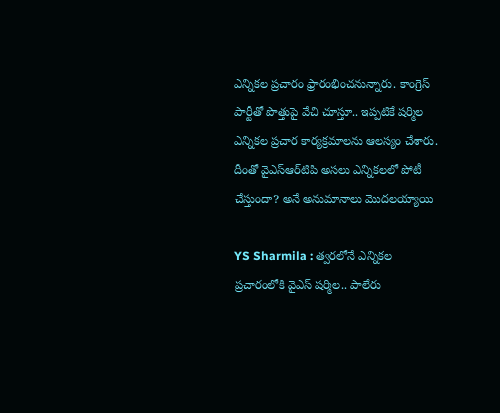ఎన్నికల ప్రచారం ఫ్రారంభించనున్నారు. కాంగ్రెస్ పార్టీతో పొత్తుపై వేచి చూస్తూ.. ఇప్పటికే షర్మిల ఎన్నికల ప్రచార కార్యక్రమాలను ఆలస్యం చేశారు. దీంతో వైఎస్ఆర్‌టిపి అసలు ఎన్నికలలో పోటీ చేస్తుందా? అనే అనుమానాలు మొదలయ్యాయి

YS Sharmila : త్వరలోనే ఎన్నికల ప్రచారంలోకి వైఎస్ షర్మిల.. పాలేరు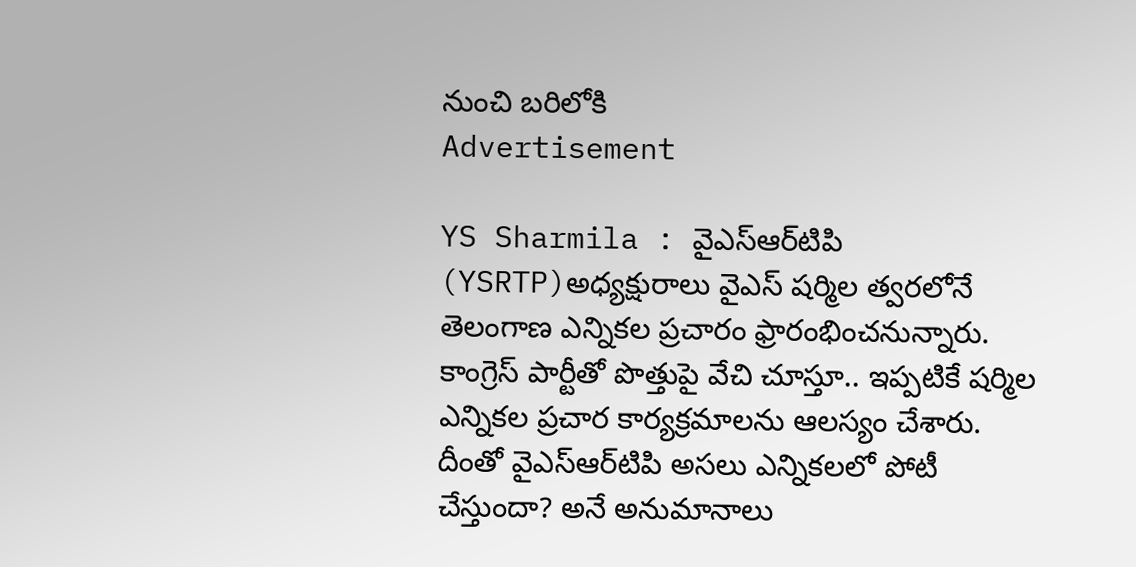నుంచి బరిలోకి
Advertisement

YS Sharmila : వైఎస్ఆర్‌టిపి (YSRTP)అధ్యక్షురాలు వైఎస్ షర్మిల త్వరలోనే తెలంగాణ ఎన్నికల ప్రచారం ఫ్రారంభించనున్నారు. కాంగ్రెస్ పార్టీతో పొత్తుపై వేచి చూస్తూ.. ఇప్పటికే షర్మిల ఎన్నికల ప్రచార కార్యక్రమాలను ఆలస్యం చేశారు. దీంతో వైఎస్ఆర్‌టిపి అసలు ఎన్నికలలో పోటీ చేస్తుందా? అనే అనుమానాలు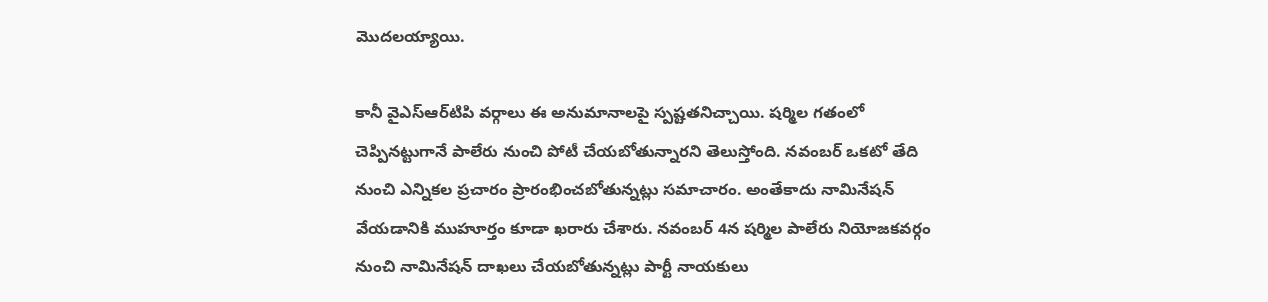మొదలయ్యాయి.

కానీ వైఎస్ఆర్‌టిపి వర్గాలు ఈ అనుమానాలపై స్పష్టతనిచ్చాయి. షర్మిల గతంలో చెప్పినట్టుగానే పాలేరు నుంచి పోటీ చేయబోతున్నారని తెలుస్తోంది. నవంబర్‌ ఒకటో తేది నుంచి ఎన్నికల ప్రచారం ప్రారంభించబోతున్నట్లు సమాచారం. అంతేకాదు నామినేషన్ వేయడానికి ముహూర్తం కూడా ఖరారు చేశారు. నవంబర్ 4న షర్మిల పాలేరు నియోజకవర్గం నుంచి నామినేషన్ దాఖలు చేయబోతున్నట్లు పార్టీ నాయకులు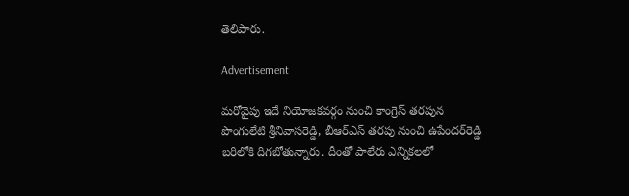తెలిపారు.

Advertisement

మరోవైపు ఇదే నియోజకవర్గం నుంచి కాంగ్రెస్ తరపున పొంగులేటి శ్రీనివాసరెడ్డి, బీఆర్‌ఎస్ తరపు నుంచి ఉపేందర్‌రెడ్డి బరిలోకి దిగబోతున్నారు. దీంతో పాలేరు ఎన్నికలలో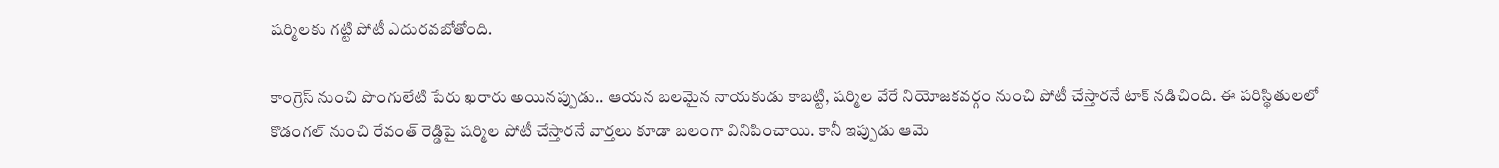షర్మిలకు గట్టి పోటీ ఎదురవబోతోంది.

కాంగ్రెస్ నుంచి పొంగులేటి పేరు ఖరారు అయినప్పుడు.. ఆయన బలమైన నాయకుడు కాబట్టి, షర్మిల వేరే నియోజకవర్గం నుంచి పోటీ చేస్తారనే టాక్ నడిచింది. ఈ పరిస్థితులలో కొడంగల్ నుంచి రేవంత్ రెడ్డిపై షర్మిల పోటీ చేస్తారనే వార్తలు కూడా బలంగా వినిపించాయి. కానీ ఇప్పుడు ఆమె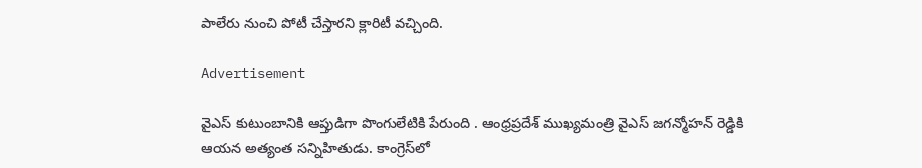పాలేరు నుంచి పోటీ చేస్తారని క్లారిటీ వచ్చింది.

Advertisement

వైఎస్ కుటుంబానికి ఆప్తుడిగా పొంగులేటికి పేరుంది . ఆంధ్రప్రదేశ్ ముఖ్యమంత్రి వైఎస్ జగన్మోహన్ రెడ్డికి ఆయన అత్యంత సన్నిహితుడు. కాంగ్రెస్‌లో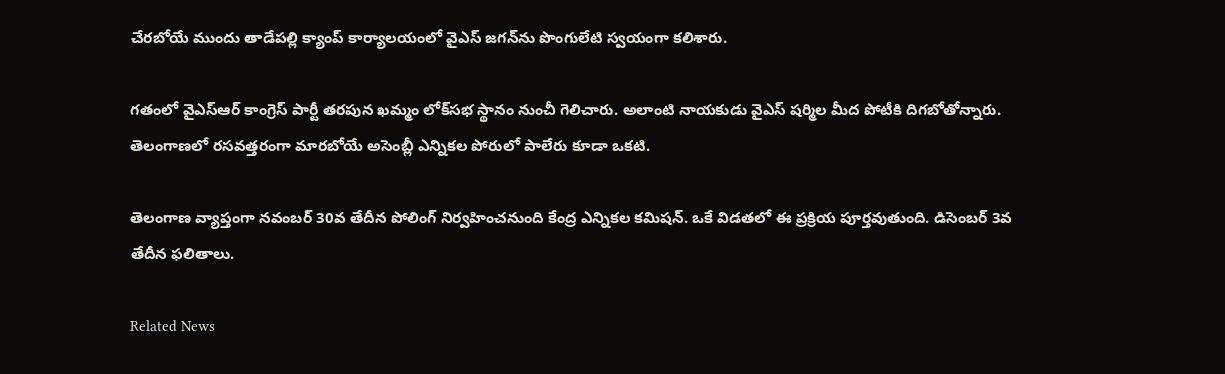చేరబోయే ముందు తాడేపల్లి క్యాంప్ కార్యాలయంలో వైఎస్‌ జగన్‌ను పొంగులేటి స్వయంగా కలిశారు.

గతంలో వైఎస్ఆర్ కాంగ్రెస్ పార్టీ తరపున ఖమ్మం లోక్‌సభ స్థానం నుంచీ గెలిచారు. అలాంటి నాయకుడు వైఎస్ షర్మిల మీద పోటీకి దిగబోతోన్నారు. తెలంగాణలో రసవత్తరంగా మారబోయే అసెంబ్లీ ఎన్నికల పోరులో పాలేరు కూడా ఒకటి.

తెలంగాణ వ్యాప్తంగా నవంబర్ 30వ తేదీన పోలింగ్ నిర్వహించనుంది కేంద్ర ఎన్నికల కమిషన్. ఒకే విడతలో ఈ ప్రక్రియ పూర్తవుతుంది. డిసెంబర్ 3వ తేదీన ఫలితాలు.

Related News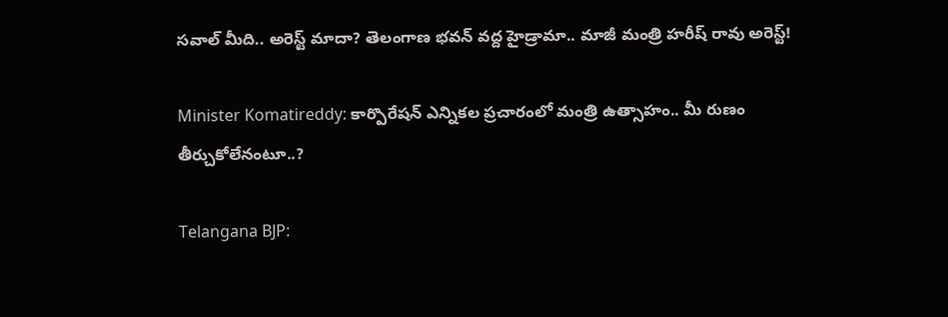సవాల్ మీది.. అరెస్ట్ మాదా? తెలంగాణ భవన్ వద్ద హైడ్రామా.. మాజీ మంత్రి హరీష్ రావు అరెస్ట్!

Minister Komatireddy: కార్పొరేషన్ ఎన్నికల ప్రచారంలో మంత్రి ఉత్సాహం.. మీ రుణం తీర్చుకోలేనంటూ..?

Telangana BJP: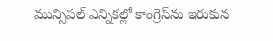మున్సిపల్ ఎన్నికల్లో కాంగ్రెస్‌ను ఇరుకున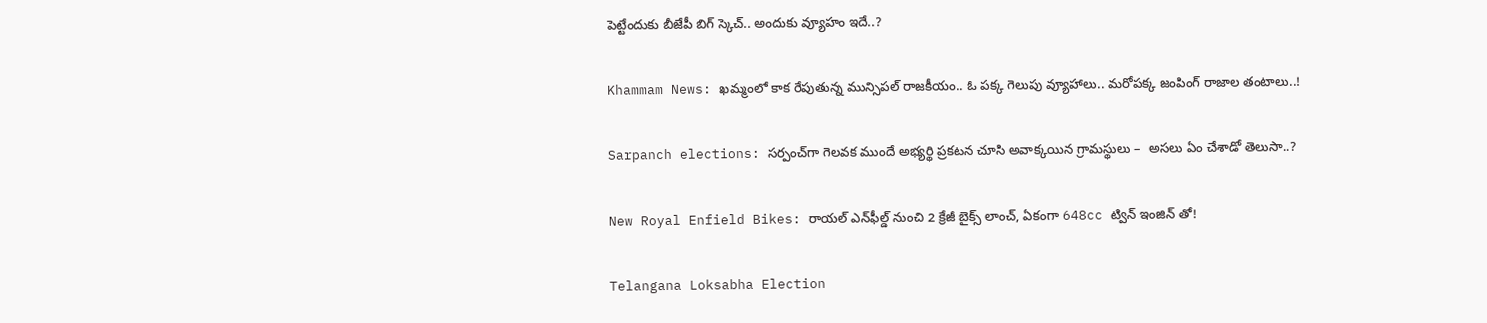పెట్టేందుకు బీజేపీ బిగ్ స్కెచ్.. అందుకు వ్యూహం ఇదే..?

Khammam News: ఖమ్మంలో కాక రేపుతున్న మున్సిపల్ రాజకీయం.. ఓ పక్క గెలుపు వ్యూహాలు.. మరోపక్క జంపింగ్ రాజాల తంటాలు..!

Sarpanch elections: సర్పంచ్‌గా గెలవక ముందే అభ్యర్థి ప్రకటన చూసి అవాక్కయిన గ్రామస్థులు –  అసలు ఏం చేశాడో తెలుసా..?

New Royal Enfield Bikes: రాయల్ ఎన్‌ఫీల్డ్ నుంచి 2 క్రేజీ బైక్స్ లాంచ్, ఏకంగా 648cc ట్విన్ ఇంజిన్ తో!

Telangana Loksabha Election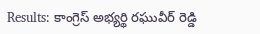Results: కాంగ్రెస్ అభ్యర్థి రఘువీర్ రెడ్డి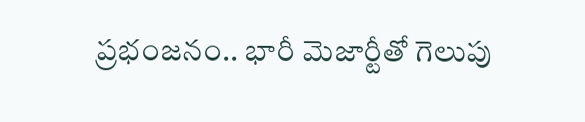ప్రభంజనం.. భారీ మెజార్టీతో గెలుపు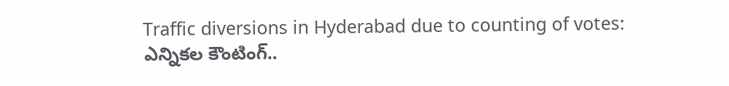Traffic diversions in Hyderabad due to counting of votes: ఎన్నికల కౌంటింగ్..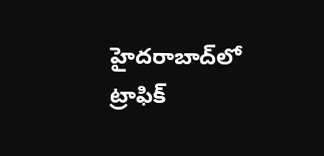హైదరాబాద్‌లో ట్రాఫిక్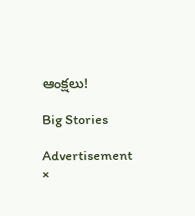ఆంక్షలు!

Big Stories

Advertisement
×